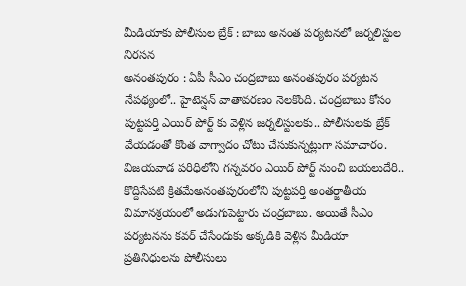మీడియాకు పోలీసుల బ్రేక్ : బాబు అనంత పర్యటనలో జర్నలిస్టుల నిరసన
అనంతపురం : ఏపీ సీఎం చంద్రబాబు అనంతపురం పర్యటన నేపథ్యంలో.. హైటెన్షన్ వాతావరణం నెలకొంది. చంద్రబాబు కోసం పుట్టపర్తి ఎయిర్ పోర్ట్ కు వెళ్లిన జర్నలిస్టులకు.. పోలీసులకు బ్రేక్ వేయడంతో కొంత వాగ్వాదం చోటు చేసుకున్నట్లుగా సమాచారం.
విజయవాడ పరిధిలోని గన్నవరం ఎయిర్ పోర్ట్ నుంచి బయలుదేరి.. కొద్దిసేపటి క్రితమేఅనంతపురంలోని పుట్టపర్తి అంతర్జాతీయ విమానశ్రయంలో అడుగుపెట్టారు చంద్రబాబు. అయితే సీఎం పర్యటనను కవర్ చేసేందుకు అక్కడికి వెళ్లిన మీడియా ప్రతినిధులను పోలీసులు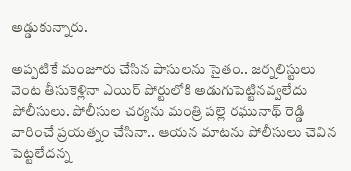అడ్డుకున్నారు.

అప్పటికే మంజూరు చేసిన పాసులను సైతం.. జర్నలిస్టులు వెంట తీసుకెళ్లినా ఎయిర్ పోర్టులోకి అడుగుపెట్టినవ్వలేదు పోలీసులు. పోలీసుల చర్యను మంత్రి పల్లె రఘునాథ్ రెడ్డి వారించే ప్రయత్నం చేసినా.. ఆయన మాటను పోలీసులు చెవిన పెట్టలేదన్న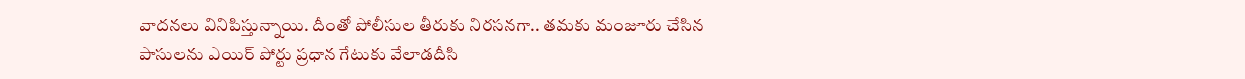వాదనలు వినిపిస్తున్నాయి. దీంతో పోలీసుల తీరుకు నిరసనగా.. తమకు మంజూరు చేసిన పాసులను ఎయిర్ పోర్టు ప్రధాన గేటుకు వేలాడదీసి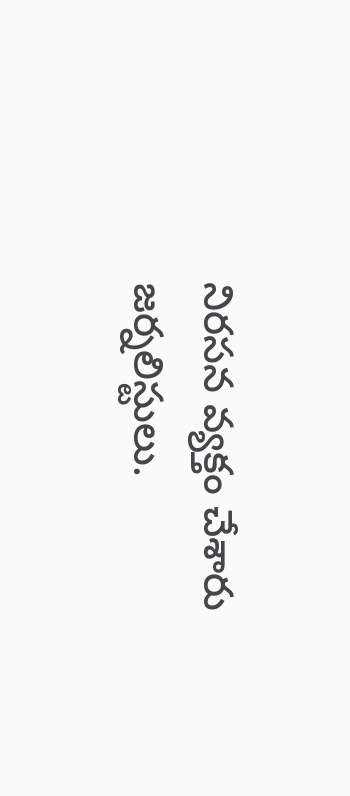నిరసన వ్యక్తం చేశారు జర్నలిస్టులు.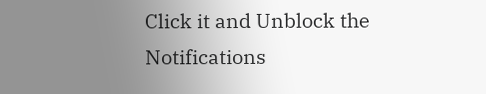Click it and Unblock the Notifications